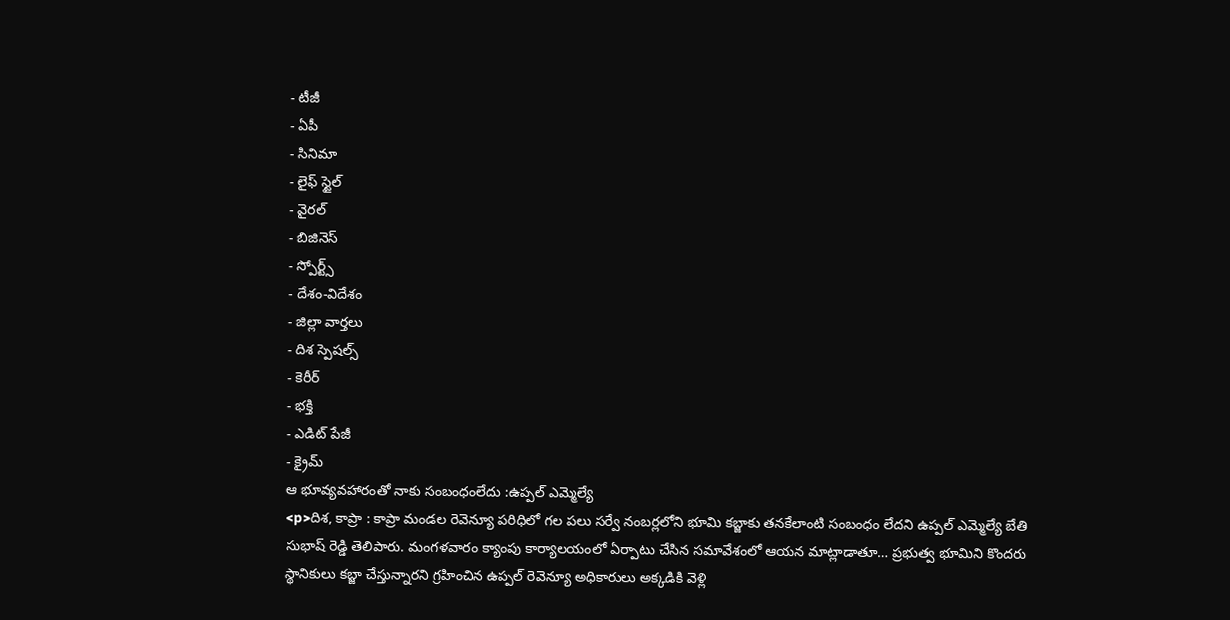- టీజీ
- ఏపీ
- సినిమా
- లైఫ్ స్టైల్
- వైరల్
- బిజినెస్
- స్పోర్ట్స్
- దేశం-విదేశం
- జిల్లా వార్తలు
- దిశ స్పెషల్స్
- కెరీర్
- భక్తి
- ఎడిట్ పేజీ
- క్రైమ్
ఆ భూవ్యవహారంతో నాకు సంబంధంలేదు :ఉప్పల్ ఎమ్మెల్యే
<p>దిశ, కాప్రా : కాప్రా మండల రెవెన్యూ పరిధిలో గల పలు సర్వే నంబర్లలోని భూమి కబ్జాకు తనకేలాంటి సంబంధం లేదని ఉప్పల్ ఎమ్మెల్యే బేతి సుభాష్ రెడ్డి తెలిపారు. మంగళవారం క్యాంపు కార్యాలయంలో ఏర్పాటు చేసిన సమావేశంలో ఆయన మాట్లాడాతూ… ప్రభుత్వ భూమిని కొందరు స్థానికులు కబ్జా చేస్తున్నారని గ్రహించిన ఉప్పల్ రెవెన్యూ అధికారులు అక్కడికి వెళ్లి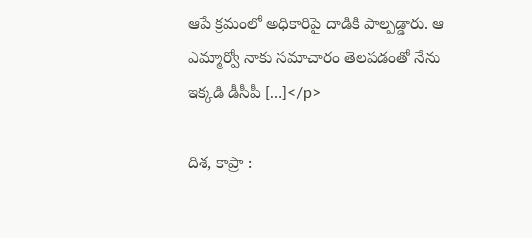ఆపే క్రమంలో అధికారిపై దాడికి పాల్పడ్డారు. ఆ ఎమ్మార్వో నాకు సమాచారం తెలపడంతో నేను ఇక్కడి డీసీపీ […]</p>

దిశ, కాప్రా :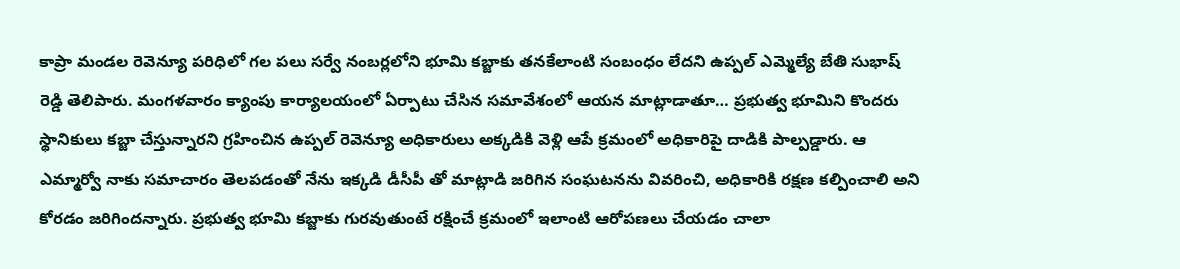కాప్రా మండల రెవెన్యూ పరిధిలో గల పలు సర్వే నంబర్లలోని భూమి కబ్జాకు తనకేలాంటి సంబంధం లేదని ఉప్పల్ ఎమ్మెల్యే బేతి సుభాష్ రెడ్డి తెలిపారు. మంగళవారం క్యాంపు కార్యాలయంలో ఏర్పాటు చేసిన సమావేశంలో ఆయన మాట్లాడాతూ… ప్రభుత్వ భూమిని కొందరు స్థానికులు కబ్జా చేస్తున్నారని గ్రహించిన ఉప్పల్ రెవెన్యూ అధికారులు అక్కడికి వెళ్లి ఆపే క్రమంలో అధికారిపై దాడికి పాల్పడ్డారు. ఆ ఎమ్మార్వో నాకు సమాచారం తెలపడంతో నేను ఇక్కడి డీసీపీ తో మాట్లాడి జరిగిన సంఘటనను వివరించి, అధికారికి రక్షణ కల్పించాలి అని కోరడం జరిగిందన్నారు. ప్రభుత్వ భూమి కబ్జాకు గురవుతుంటే రక్షించే క్రమంలో ఇలాంటి ఆరోపణలు చేయడం చాలా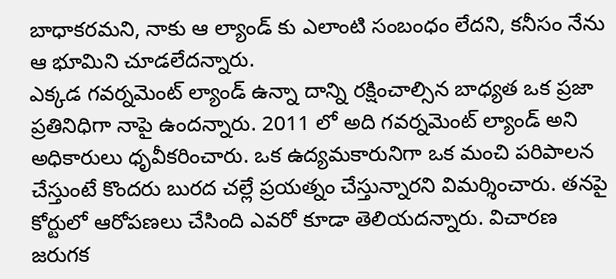బాధాకరమని, నాకు ఆ ల్యాండ్ కు ఎలాంటి సంబంధం లేదని, కనీసం నేను ఆ భూమిని చూడలేదన్నారు.
ఎక్కడ గవర్నమెంట్ ల్యాండ్ ఉన్నా దాన్ని రక్షించాల్సిన బాధ్యత ఒక ప్రజా ప్రతినిధిగా నాపై ఉందన్నారు. 2011 లో అది గవర్నమెంట్ ల్యాండ్ అని అధికారులు ధృవీకరించారు. ఒక ఉద్యమకారునిగా ఒక మంచి పరిపాలన చేస్తుంటే కొందరు బురద చల్లే ప్రయత్నం చేస్తున్నారని విమర్శించారు. తనపై కోర్టులో ఆరోపణలు చేసింది ఎవరో కూడా తెలియదన్నారు. విచారణ జరుగక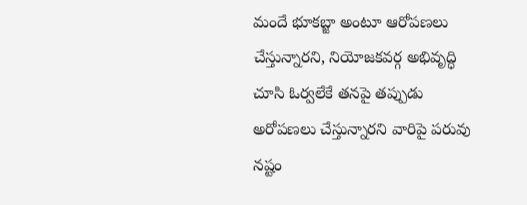మందే భూకబ్జా అంటూ ఆరోపణలు చేస్తున్నారని, నియోజకవర్గ అభివృద్ధి చూసి ఓర్వలేకే తనపై తప్పుడు అరోపణలు చేస్తున్నారని వారిపై పరువు నష్టం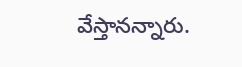వేస్తానన్నారు.